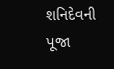શનિદેવની પૂજા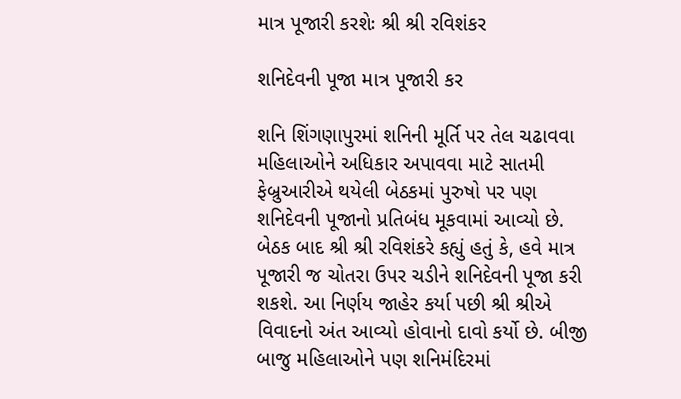માત્ર પૂજારી કરશેઃ શ્રી શ્રી રવિશંકર

શનિદેવની પૂજા માત્ર પૂજારી કર

શનિ શિંગણાપુરમાં શનિની મૂર્તિ પર તેલ ચઢાવવા મહિલાઓને અધિકાર અપાવવા માટે સાતમી ફેબ્રુઆરીએ થયેલી બેઠકમાં પુરુષો પર પણ શનિદેવની પૂજાનો પ્રતિબંધ મૂકવામાં આવ્યો છે. બેઠક બાદ શ્રી શ્રી રવિશંકરે કહ્યું હતું કે, હવે માત્ર પૂજારી જ ચોતરા ઉપર ચડીને શનિદેવની પૂજા કરી શકશે. આ નિર્ણય જાહેર કર્યા પછી શ્રી શ્રીએ વિવાદનો અંત આવ્યો હોવાનો દાવો કર્યો છે. બીજી બાજુ મહિલાઓને પણ શનિમંદિરમાં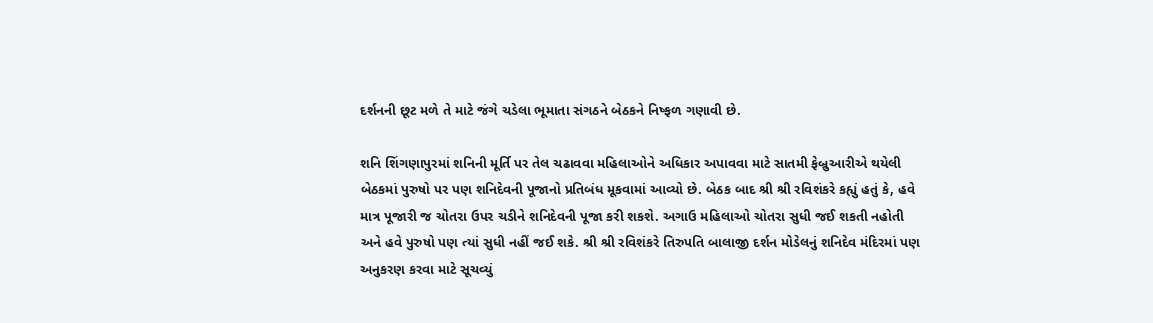દર્શનની છૂટ મળે તે માટે જંગે ચડેલા ભૂમાતા સંગઠને બેઠકને નિષ્ફળ ગણાવી છે.

શનિ શિંગણાપુરમાં શનિની મૂર્તિ પર તેલ ચઢાવવા મહિલાઓને અધિકાર અપાવવા માટે સાતમી ફેબ્રુઆરીએ થયેલી બેઠકમાં પુરુષો પર પણ શનિદેવની પૂજાનો પ્રતિબંધ મૂકવામાં આવ્યો છે. બેઠક બાદ શ્રી શ્રી રવિશંકરે કહ્યું હતું કે, હવે માત્ર પૂજારી જ ચોતરા ઉપર ચડીને શનિદેવની પૂજા કરી શકશે. અગાઉ મહિલાઓ ચોતરા સુધી જઈ શકતી નહોતી અને હવે પુરુષો પણ ત્યાં સુધી નહીં જઈ શકે. શ્રી શ્રી રવિશંકરે તિરુપતિ બાલાજી દર્શન મોડેલનું શનિદેવ મંદિરમાં પણ અનુકરણ કરવા માટે સૂચવ્યું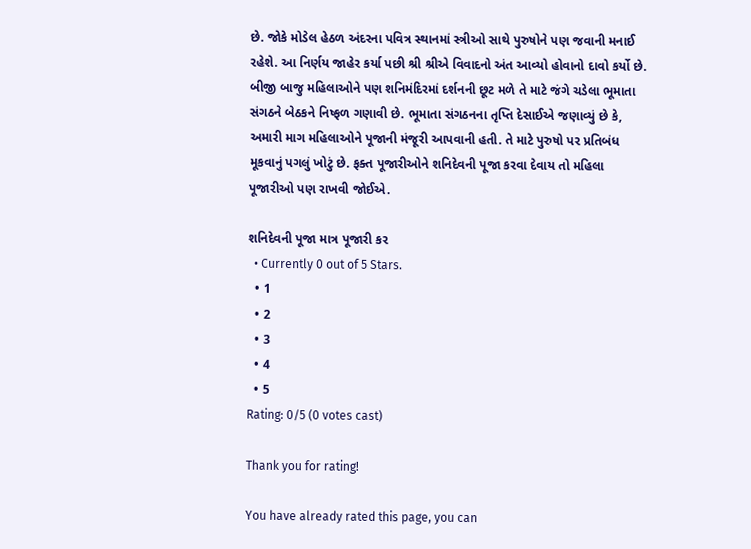છે. જોકે મોડેલ હેઠળ અંદરના પવિત્ર સ્થાનમાં સ્ત્રીઓ સાથે પુરુષોને પણ જવાની મનાઈ રહેશે. આ નિર્ણય જાહેર કર્યા પછી શ્રી શ્રીએ વિવાદનો અંત આવ્યો હોવાનો દાવો કર્યો છે. બીજી બાજુ મહિલાઓને પણ શનિમંદિરમાં દર્શનની છૂટ મળે તે માટે જંગે ચડેલા ભૂમાતા સંગઠને બેઠકને નિષ્ફળ ગણાવી છે. ભૂમાતા સંગઠનના તૃપ્તિ દેસાઈએ જણાવ્યું છે કે, અમારી માગ મહિલાઓને પૂજાની મંજૂરી આપવાની હતી. તે માટે પુરુષો પર પ્રતિબંધ મૂકવાનું પગલું ખોટું છે. ફક્ત પૂજારીઓને શનિદેવની પૂજા કરવા દેવાય તો મહિલા પૂજારીઓ પણ રાખવી જોઈએ.

શનિદેવની પૂજા માત્ર પૂજારી કર
  • Currently 0 out of 5 Stars.
  • 1
  • 2
  • 3
  • 4
  • 5
Rating: 0/5 (0 votes cast)

Thank you for rating!

You have already rated this page, you can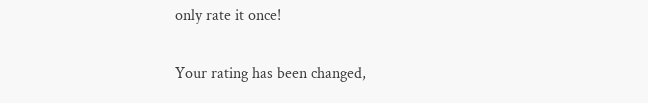only rate it once!

Your rating has been changed,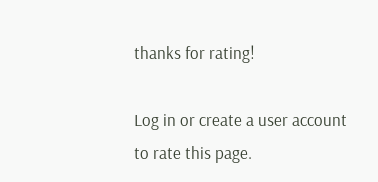thanks for rating!

Log in or create a user account to rate this page.